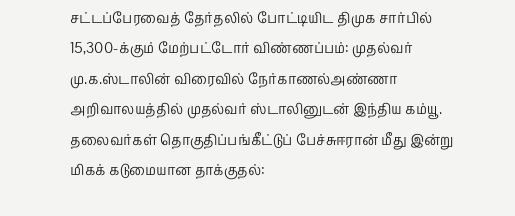சட்டப்பேரவைத் தேர்தலில் போட்டியிட திமுக சார்பில் 15,300-க்கும் மேற்பட்டோர் விண்ணப்பம்: முதல்வர் மு.க.ஸ்டாலின் விரைவில் நேர்காணல்அண்ணா அறிவாலயத்தில் முதல்வர் ஸ்டாலினுடன் இந்திய கம்யூ. தலைவர்கள் தொகுதிப்பங்கீட்டுப் பேச்சுஈரான் மீது இன்று மிகக் கடுமையான தாக்குதல்: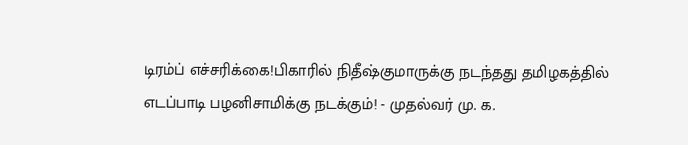டிரம்ப் எச்சரிக்கை!பிகாரில் நிதீஷ்குமாருக்கு நடந்தது தமிழகத்தில் எடப்பாடி பழனிசாமிக்கு நடக்கும்! - முதல்வர் மு. க.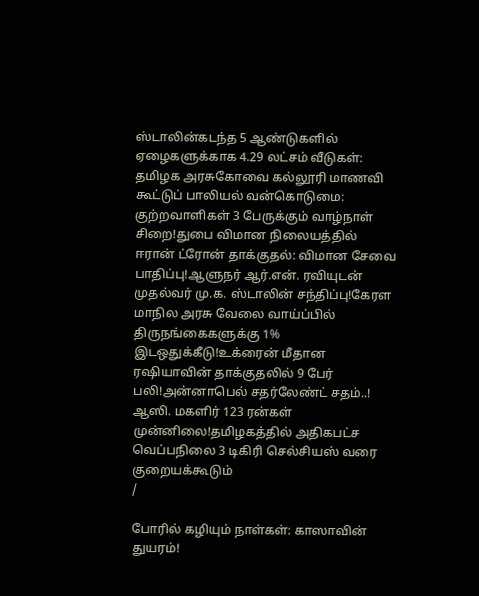ஸ்டாலின்கடந்த 5 ஆண்டுகளில் ஏழைகளுக்காக 4.29 லட்சம் வீடுகள்: தமிழக அரசுகோவை கல்லூரி மாணவி கூட்டுப் பாலியல் வன்கொடுமை: குற்றவாளிகள் 3 பேருக்கும் வாழ்நாள் சிறை!துபை விமான நிலையத்தில் ஈரான் ட்ரோன் தாக்குதல்: விமான சேவை பாதிப்பு!ஆளுநர் ஆர்.என். ரவியுடன் முதல்வர் மு.க. ஸ்டாலின் சந்திப்பு!கேரள மாநில அரசு வேலை வாய்ப்பில் திருநங்கைகளுக்கு 1% இடஒதுக்கீடு!உக்ரைன் மீதான ரஷியாவின் தாக்குதலில் 9 பேர் பலி!அன்னாபெல் சதர்லேண்ட் சதம்..! ஆஸி. மகளிர் 123 ரன்கள் முன்னிலை!தமிழகத்தில் அதிகபட்ச வெப்பநிலை 3 டிகிரி செல்சியஸ் வரை குறையக்கூடும்
/

போரில் கழியும் நாள்கள்: காஸாவின் துயரம்!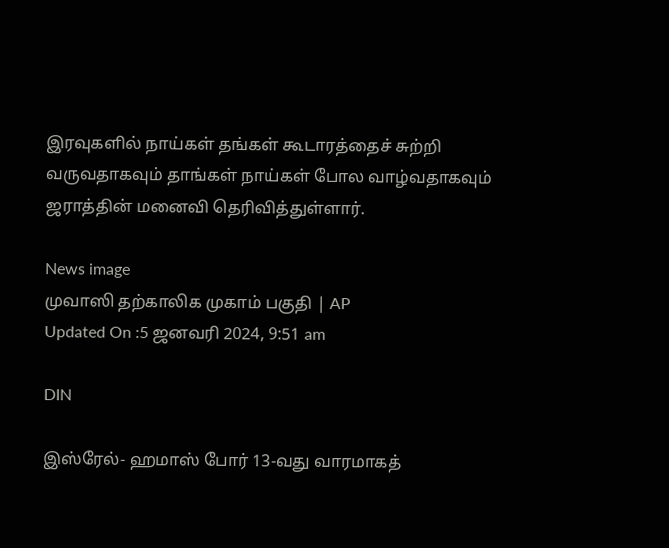இரவுகளில் நாய்கள் தங்கள் கூடாரத்தைச் சுற்றி வருவதாகவும் தாங்கள் நாய்கள் போல வாழ்வதாகவும் ஜராத்தின் மனைவி தெரிவித்துள்ளார்.

News image
முவாஸி தற்காலிக முகாம் பகுதி | AP
Updated On :5 ஜனவரி 2024, 9:51 am

DIN

இஸ்ரேல்- ஹமாஸ் போர் 13-வது வாரமாகத்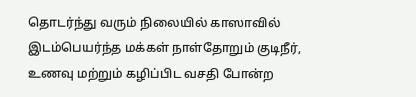தொடர்ந்து வரும் நிலையில் காஸாவில் இடம்பெயர்ந்த மக்கள் நாள்தோறும் குடிநீர், உணவு மற்றும் கழிப்பிட வசதி போன்ற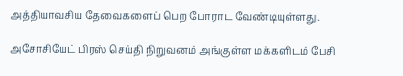அத்தியாவசிய தேவைகளைப் பெற போராட வேண்டியுள்ளது.

அசோசியேட் பிரஸ் செய்தி நிறுவனம் அங்குள்ள மக்களிடம் பேசி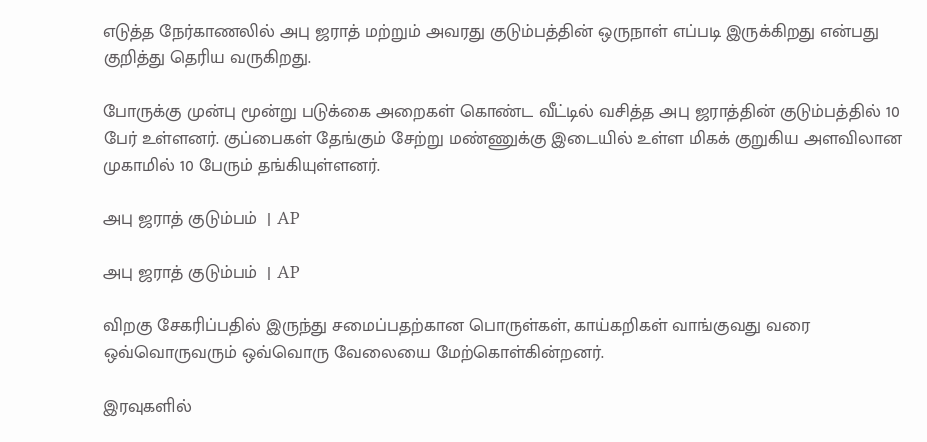எடுத்த நேர்காணலில் அபு ஜராத் மற்றும் அவரது குடும்பத்தின் ஒருநாள் எப்படி இருக்கிறது என்பது குறித்து தெரிய வருகிறது.

போருக்கு முன்பு மூன்று படுக்கை அறைகள் கொண்ட வீட்டில் வசித்த அபு ஜராத்தின் குடும்பத்தில் 10 பேர் உள்ளனர். குப்பைகள் தேங்கும் சேற்று மண்ணுக்கு இடையில் உள்ள மிகக் குறுகிய அளவிலான முகாமில் 10 பேரும் தங்கியுள்ளனர்.

அபு ஜராத் குடும்பம்  | AP

அபு ஜராத் குடும்பம்  | AP

விறகு சேகரிப்பதில் இருந்து சமைப்பதற்கான பொருள்கள், காய்கறிகள் வாங்குவது வரை ஒவ்வொருவரும் ஒவ்வொரு வேலையை மேற்கொள்கின்றனர்.

இரவுகளில்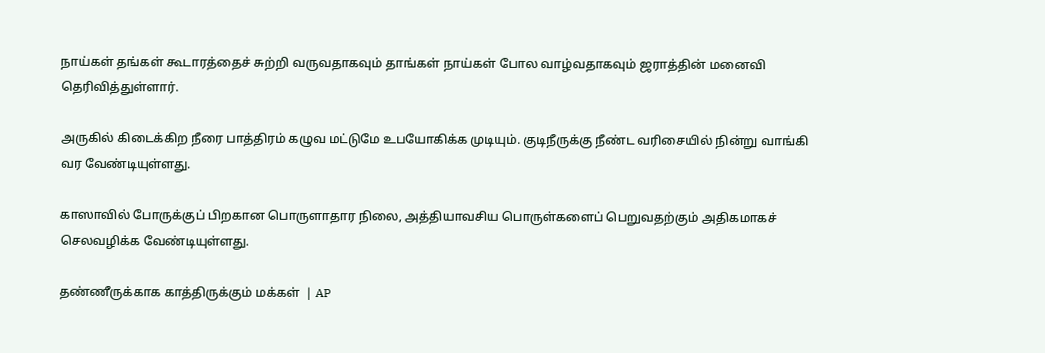நாய்கள் தங்கள் கூடாரத்தைச் சுற்றி வருவதாகவும் தாங்கள் நாய்கள் போல வாழ்வதாகவும் ஜராத்தின் மனைவி தெரிவித்துள்ளார்.

அருகில் கிடைக்கிற நீரை பாத்திரம் கழுவ மட்டுமே உபயோகிக்க முடியும். குடிநீருக்கு நீண்ட வரிசையில் நின்று வாங்கி வர வேண்டியுள்ளது.

காஸாவில் போருக்குப் பிறகான பொருளாதார நிலை, அத்தியாவசிய பொருள்களைப் பெறுவதற்கும் அதிகமாகச் செலவழிக்க வேண்டியுள்ளது.

தண்ணீருக்காக காத்திருக்கும் மக்கள்  | AP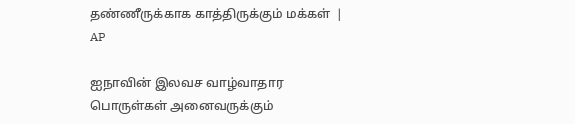தண்ணீருக்காக காத்திருக்கும் மக்கள்  | AP

ஐநாவின் இலவச வாழ்வாதார பொருள்கள் அனைவருக்கும்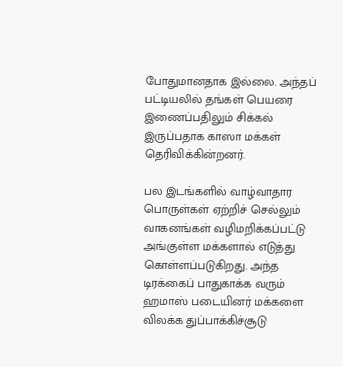போதுமானதாக இல்லை. அந்தப் பட்டியலில் தங்கள் பெயரை இணைப்பதிலும் சிக்கல் இருப்பதாக காஸா மக்கள் தெரிவிக்கின்றனர்.

பல இடங்களில் வாழ்வாதார பொருள்கள் ஏற்றிச் செல்லும் வாகனங்கள் வழிமறிக்கப்பட்டு அங்குள்ள மக்களால் எடுத்து கொள்ளப்படுகிறது. அந்த டிரக்கைப் பாதுகாக்க வரும் ஹமாஸ் படையினர் மக்களை விலக்க துப்பாக்கிச்சூடு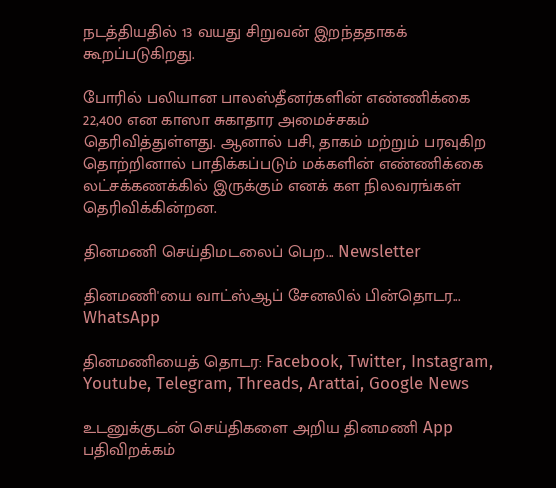நடத்தியதில் 13 வயது சிறுவன் இறந்ததாகக் கூறப்படுகிறது.

போரில் பலியான பாலஸ்தீனர்களின் எண்ணிக்கை 22,400 என காஸா சுகாதார அமைச்சகம் தெரிவித்துள்ளது. ஆனால் பசி, தாகம் மற்றும் பரவுகிற தொற்றினால் பாதிக்கப்படும் மக்களின் எண்ணிக்கை லட்சக்கணக்கில் இருக்கும் எனக் கள நிலவரங்கள் தெரிவிக்கின்றன.

தினமணி செய்திமடலைப் பெற... Newsletter

தினமணி'யை வாட்ஸ்ஆப் சேனலில் பின்தொடர... WhatsApp

தினமணியைத் தொடர: Facebook, Twitter, Instagram, Youtube, Telegram, Threads, Arattai, Google News

உடனுக்குடன் செய்திகளை அறிய தினமணி App பதிவிறக்கம்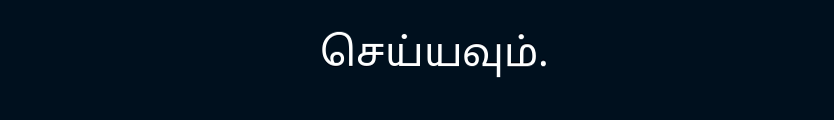செய்யவும்.